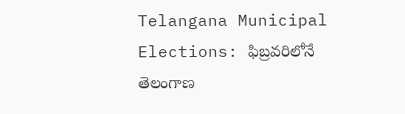Telangana Municipal Elections: ఫిబ్రవరిలోనే తెలంగాణ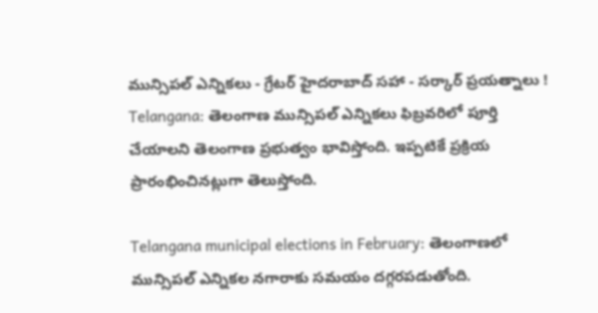మున్సిపల్ ఎన్నికలు - గ్రేటర్ హైదరాబాద్ సహా - సర్కార్ ప్రయత్నాలు !
Telangana: తెలంగాణ మున్సిపల్ ఎన్నికలు ఫిబ్రవరిలో పూర్తి చేయాలని తెలంగాణ ప్రభుత్వం భావిస్తోంది. ఇప్పటికే ప్రక్రియ ప్రారంభించినట్లుగా తెలుస్తోంది.

Telangana municipal elections in February: తెలంగాణలో మున్సిపల్ ఎన్నికల నగారాకు సమయం దగ్గరపడుతోంది.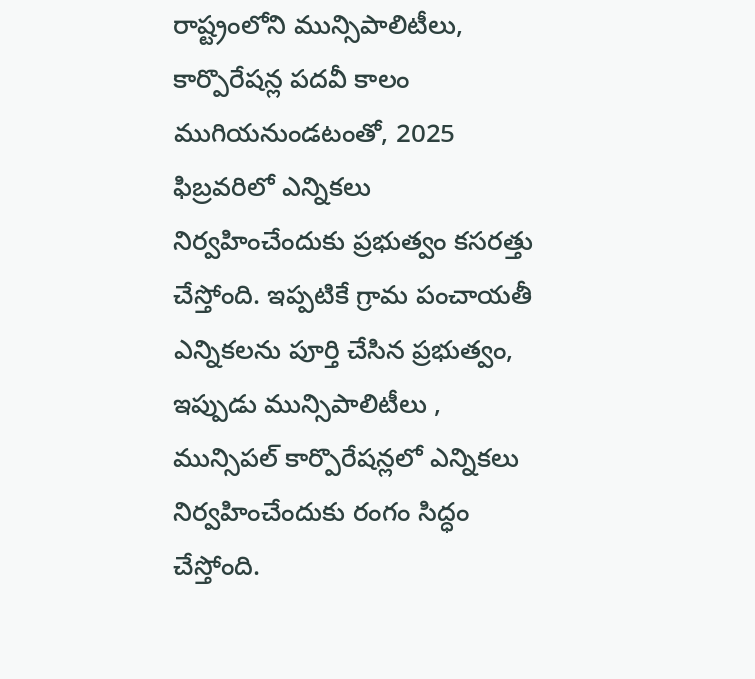రాష్ట్రంలోని మున్సిపాలిటీలు, కార్పొరేషన్ల పదవీ కాలం ముగియనుండటంతో, 2025 ఫిబ్రవరిలో ఎన్నికలు నిర్వహించేందుకు ప్రభుత్వం కసరత్తు చేస్తోంది. ఇప్పటికే గ్రామ పంచాయతీ ఎన్నికలను పూర్తి చేసిన ప్రభుత్వం, ఇప్పుడు మున్సిపాలిటీలు , మున్సిపల్ కార్పొరేషన్లలో ఎన్నికలు నిర్వహించేందుకు రంగం సిద్ధం చేస్తోంది.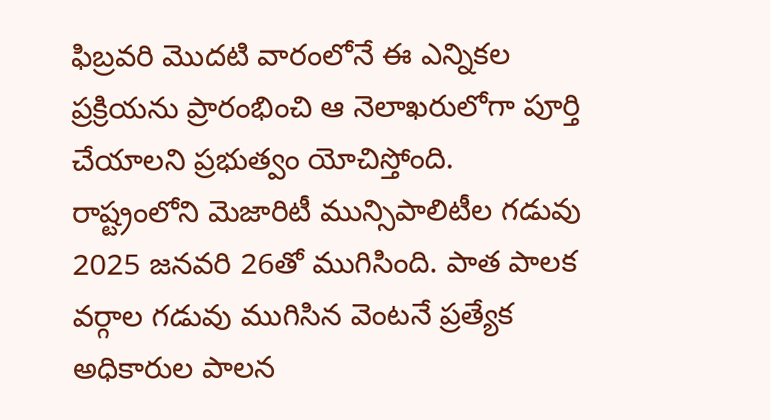ఫిబ్రవరి మొదటి వారంలోనే ఈ ఎన్నికల ప్రక్రియను ప్రారంభించి ఆ నెలాఖరులోగా పూర్తి చేయాలని ప్రభుత్వం యోచిస్తోంది.
రాష్ట్రంలోని మెజారిటీ మున్సిపాలిటీల గడువు 2025 జనవరి 26తో ముగిసింది. పాత పాలక వర్గాల గడువు ముగిసిన వెంటనే ప్రత్యేక అధికారుల పాలన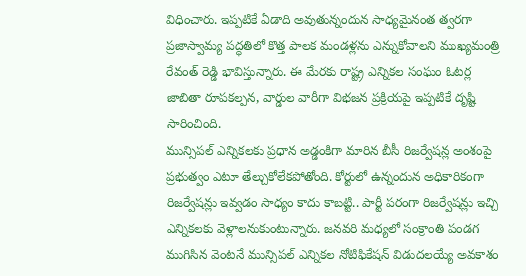విధించారు. ఇప్పటికే ఏడాది అవుతున్నందున సాధ్యమైనంత త్వరగా ప్రజాస్వామ్య పద్ధతిలో కొత్త పాలక మండళ్లను ఎన్నుకోవాలని ముఖ్యమంత్రి రేవంత్ రెడ్డి భావిస్తున్నారు. ఈ మేరకు రాష్ట్ర ఎన్నికల సంఘం ఓటర్ల జాబితా రూపకల్పన, వార్డుల వారీగా విభజన ప్రక్రియపై ఇప్పటికే దృష్టి సారించింది.
మున్సిపల్ ఎన్నికలకు ప్రధాన అడ్డంకిగా మారిన బీసీ రిజర్వేషన్ల అంశంపై ప్రభుత్వం ఎటూ తేల్చుకోలేకపోతోంది. కోర్టులో ఉన్నందున అధికారికంగా రిజర్వేషన్లు ఇవ్వడం సాధ్యం కాదు కాబట్టి.. పార్టీ పరంగా రిజర్వేషన్లు ఇచ్చి ఎన్నికలకు వెళ్లాలనుకుంటున్నారు. జనవరి మధ్యలో సంక్రాంతి పండగ ముగిసిన వెంటనే మున్సిపల్ ఎన్నికల నోటిఫికేషన్ విడుదలయ్యే అవకాశం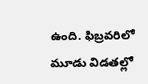ఉంది. ఫిబ్రవరిలో మూడు విడతల్లో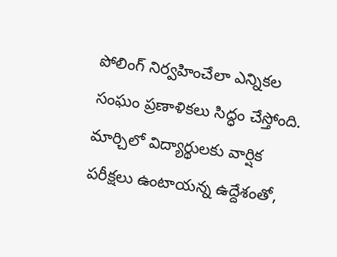పోలింగ్ నిర్వహించేలా ఎన్నికల సంఘం ప్రణాళికలు సిద్ధం చేస్తోంది. మార్చిలో విద్యార్థులకు వార్షిక పరీక్షలు ఉంటాయన్న ఉద్దేశంతో,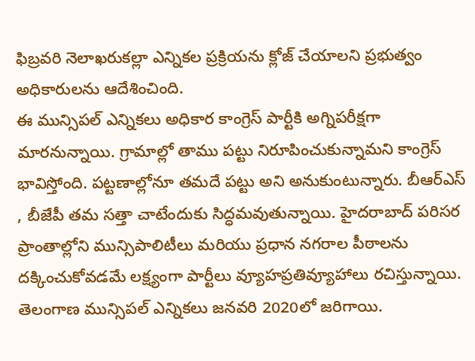ఫిబ్రవరి నెలాఖరుకల్లా ఎన్నికల ప్రక్రియను క్లోజ్ చేయాలని ప్రభుత్వం అధికారులను ఆదేశించింది.
ఈ మున్సిపల్ ఎన్నికలు అధికార కాంగ్రెస్ పార్టీకి అగ్నిపరీక్షగా మారనున్నాయి. గ్రామాల్లో తాము పట్టు నిరూపించుకున్నామని కాంగ్రెస్ భావిస్తోంది. పట్టణాల్లోనూ తమదే పట్టు అని అనుకుంటున్నారు. బీఆర్ఎస్ , బీజేపీ తమ సత్తా చాటేందుకు సిద్ధమవుతున్నాయి. హైదరాబాద్ పరిసర ప్రాంతాల్లోని మున్సిపాలిటీలు మరియు ప్రధాన నగరాల పీఠాలను దక్కించుకోవడమే లక్ష్యంగా పార్టీలు వ్యూహప్రతివ్యూహాలు రచిస్తున్నాయి.
తెలంగాణ మున్సిపల్ ఎన్నికలు జనవరి 2020లో జరిగాయి.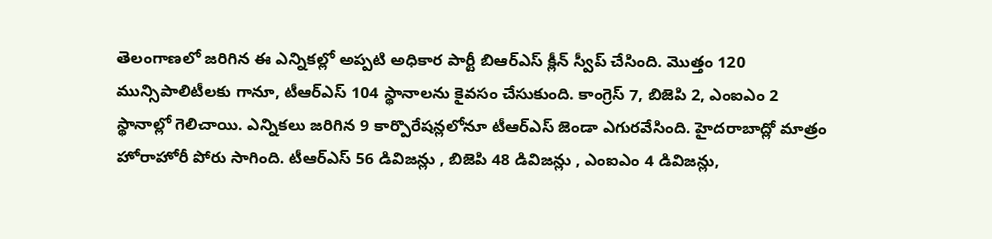తెలంగాణలో జరిగిన ఈ ఎన్నికల్లో అప్పటి అధికార పార్టీ బిఆర్ఎస్ క్లీన్ స్వీప్ చేసింది. మొత్తం 120 మున్సిపాలిటీలకు గానూ, టీఆర్ఎస్ 104 స్థానాలను కైవసం చేసుకుంది. కాంగ్రెస్ 7, బిజెపి 2, ఎంఐఎం 2 స్థానాల్లో గెలిచాయి. ఎన్నికలు జరిగిన 9 కార్పొరేషన్లలోనూ టీఆర్ఎస్ జెండా ఎగురవేసింది. హైదరాబాద్లో మాత్రం హోరాహోరీ పోరు సాగింది. టీఆర్ఎస్ 56 డివిజన్లు , బిజెపి 48 డివిజన్లు , ఎంఐఎం 4 డివిజన్లు,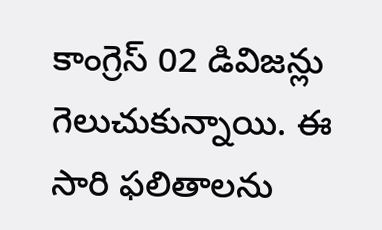కాంగ్రెస్ 02 డివిజన్లు గెలుచుకున్నాయి. ఈ సారి ఫలితాలను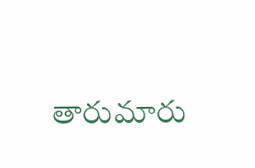తారుమారు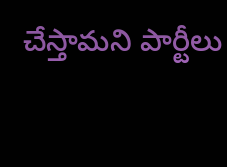చేస్తామని పార్టీలు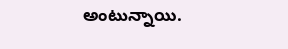అంటున్నాయి.